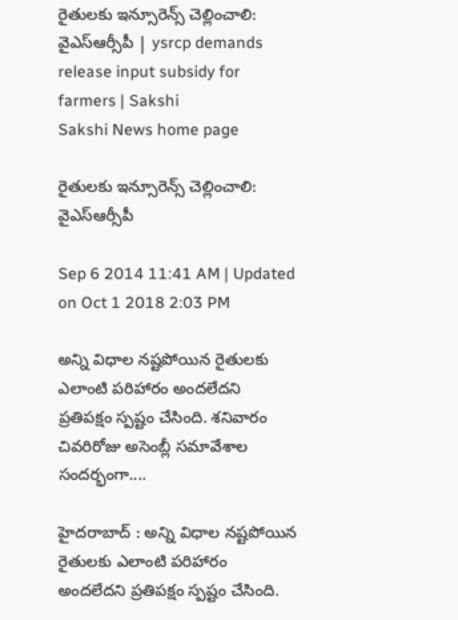రైతులకు ఇన్సూరెన్స్ చెల్లించాలి: వైఎస్ఆర్సీపీ | ysrcp demands release input subsidy for farmers | Sakshi
Sakshi News home page

రైతులకు ఇన్సూరెన్స్ చెల్లించాలి: వైఎస్ఆర్సీపీ

Sep 6 2014 11:41 AM | Updated on Oct 1 2018 2:03 PM

అన్ని విధాల నష్టపోయిన రైతులకు ఎలాంటి పరిహారం అందలేదని ప్రతిపక్షం స్పష్టం చేసింది. శనివారం చివరిరోజు అసెంబ్లీ సమావేశాల సందర్భంగా....

హైదరాబాద్ : అన్ని విధాల నష్టపోయిన రైతులకు ఎలాంటి పరిహారం అందలేదని ప్రతిపక్షం స్పష్టం చేసింది.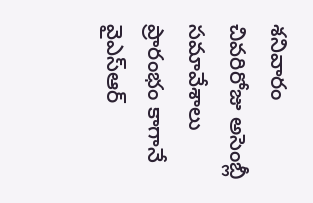శనివారం చివరిరోజు అసెంబ్లీ సమావేశాలు ప్రారంభం కాగానే వైఎస్ఆర్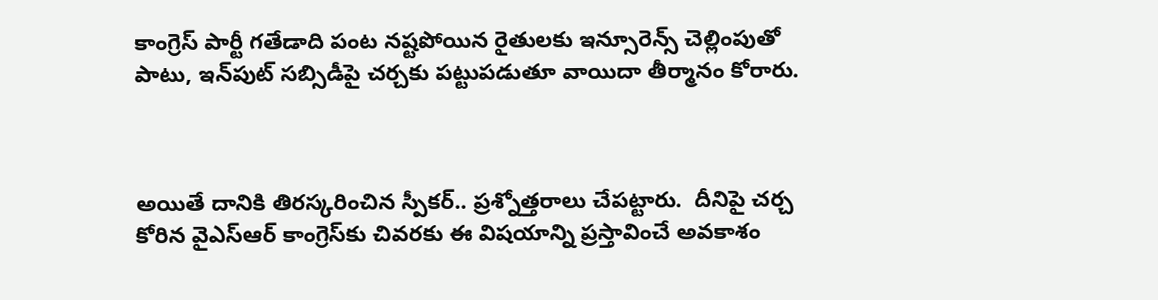కాంగ్రెస్ పార్టీ గతేడాది పంట నష్టపోయిన రైతులకు ఇన్సూరెన్స్‌ చెల్లింపుతో పాటు, ఇన్‌పుట్‌ సబ్సిడీపై చర్చకు పట్టుపడుతూ వాయిదా తీర్మానం కోరారు.



అయితే దానికి తిరస్కరించిన స్పీకర్‌.. ప్రశ్నోత్తరాలు చేపట్టారు.  దీనిపై చర్చ కోరిన వైఎస్ఆర్ కాంగ్రెస్‌కు చివరకు ఈ విషయాన్ని ప్రస్తావించే అవకాశం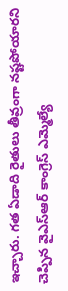ఇచ్చారు. గత ఏడాది రైతులు తీవ్రంగా నష్టపోయారని చెప్పిన వైఎస్ఆర్ కాంగ్రెస్ ఎమ్మెల్యే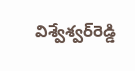విశ్వేశ్వర్‌రెడ్డి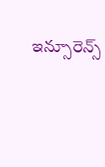ఇన్సూరెన్స్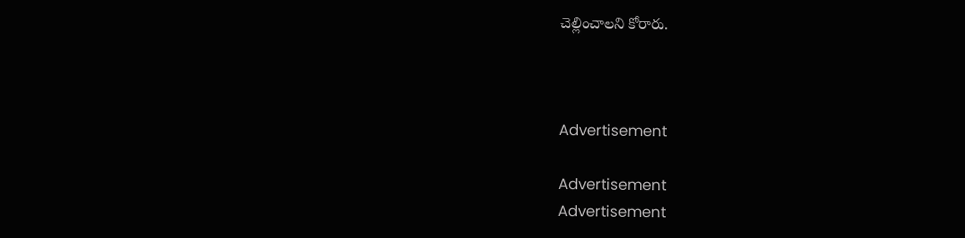చెల్లించాలని కోరారు.



Advertisement

Advertisement
Advertisement